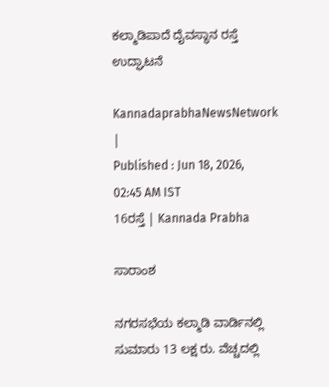ಕಲ್ಮಾಡಿಪಾದೆ ದೈವಸ್ಥಾನ ರಸ್ತೆ ಉದ್ಘಾಟನೆ

KannadaprabhaNewsNetwork |
Published : Jun 18, 2026, 02:45 AM IST
16ರಸ್ತೆ | Kannada Prabha

ಸಾರಾಂಶ

ನಗರಸಭೆಯ ಕಲ್ಮಾಡಿ ವಾರ್ಡಿನಲ್ಲಿ ಸುಮಾರು 13 ಲಕ್ಷ ರು. ವೆಚ್ಚದಲ್ಲಿ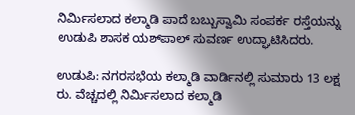ನಿರ್ಮಿಸಲಾದ ಕಲ್ಮಾಡಿ ಪಾದೆ ಬಬ್ಬುಸ್ವಾಮಿ ಸಂಪರ್ಕ ರಸ್ತೆಯನ್ನು ಉಡುಪಿ ಶಾಸಕ ಯಶ್‌ಪಾಲ್ ಸುವರ್ಣ ಉದ್ಘಾಟಿಸಿದರು.

ಉಡುಪಿ: ನಗರಸಭೆಯ ಕಲ್ಮಾಡಿ ವಾರ್ಡಿನಲ್ಲಿ ಸುಮಾರು 13 ಲಕ್ಷ ರು. ವೆಚ್ಚದಲ್ಲಿ ನಿರ್ಮಿಸಲಾದ ಕಲ್ಮಾಡಿ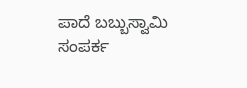ಪಾದೆ ಬಬ್ಬುಸ್ವಾಮಿ ಸಂಪರ್ಕ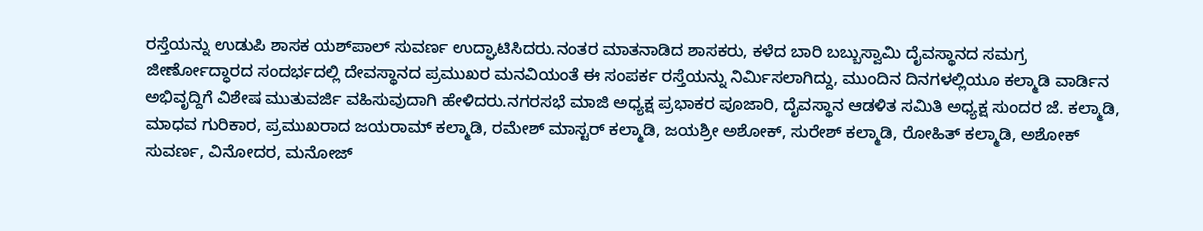ರಸ್ತೆಯನ್ನು ಉಡುಪಿ ಶಾಸಕ ಯಶ್‌ಪಾಲ್ ಸುವರ್ಣ ಉದ್ಘಾಟಿಸಿದರು.ನಂತರ ಮಾತನಾಡಿದ ಶಾಸಕರು, ಕಳೆದ ಬಾರಿ ಬಬ್ಬುಸ್ವಾಮಿ ದೈವಸ್ಥಾನದ ಸಮಗ್ರ ಜೀರ್ಣೋದ್ಧಾರದ ಸಂದರ್ಭದಲ್ಲಿ ದೇವಸ್ಥಾನದ ಪ್ರಮುಖರ ಮನವಿಯಂತೆ ಈ ಸಂಪರ್ಕ ರಸ್ತೆಯನ್ನು ನಿರ್ಮಿಸಲಾಗಿದ್ದು, ಮುಂದಿನ ದಿನಗಳಲ್ಲಿಯೂ ಕಲ್ಮಾಡಿ ವಾರ್ಡಿನ ಅಭಿವೃದ್ದಿಗೆ ವಿಶೇಷ ಮುತುವರ್ಜಿ ವಹಿಸುವುದಾಗಿ ಹೇಳಿದರು.ನಗರಸಭೆ ಮಾಜಿ ಅಧ್ಯಕ್ಷ ಪ್ರಭಾಕರ ಪೂಜಾರಿ, ದೈವಸ್ಥಾನ ಆಡಳಿತ ಸಮಿತಿ ಅಧ್ಯಕ್ಷ ಸುಂದರ ಜೆ. ಕಲ್ಮಾಡಿ, ಮಾಧವ ಗುರಿಕಾರ, ಪ್ರಮುಖರಾದ ಜಯರಾಮ್ ಕಲ್ಮಾಡಿ, ರಮೇಶ್ ಮಾಸ್ಟರ್ ಕಲ್ಮಾಡಿ, ಜಯಶ್ರೀ ಅಶೋಕ್, ಸುರೇಶ್ ಕಲ್ಮಾಡಿ, ರೋಹಿತ್ ಕಲ್ಮಾಡಿ, ಅಶೋಕ್ ಸುವರ್ಣ, ವಿನೋದರ, ಮನೋಜ್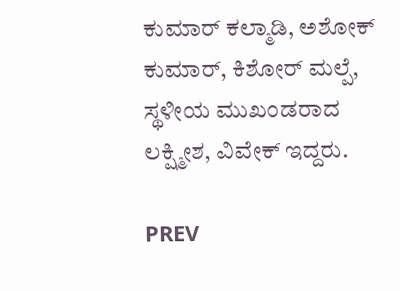ಕುಮಾರ್ ಕಲ್ಮಾಡಿ, ಅಶೋಕ್ ಕುಮಾರ್, ಕಿಶೋರ್ ಮಲ್ಪೆ, ಸ್ಥಳೀಯ ಮುಖಂಡರಾದ ಲಕ್ಷ್ಮೀಶ, ವಿವೇಕ್ ಇದ್ದರು.

PREV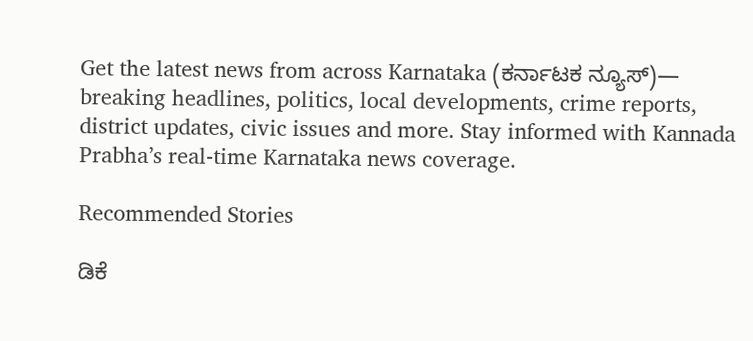Get the latest news from across Karnataka (ಕರ್ನಾಟಕ ನ್ಯೂಸ್)— breaking headlines, politics, local developments, crime reports, district updates, civic issues and more. Stay informed with Kannada Prabha’s real‑time Karnataka news coverage.

Recommended Stories

ಡಿಕೆ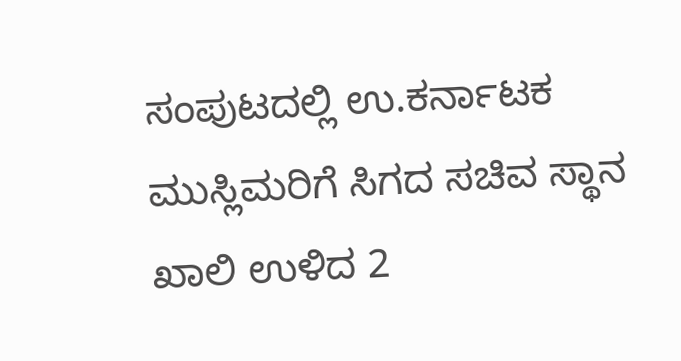ಸಂಪುಟದಲ್ಲಿ ಉ.ಕರ್ನಾಟಕ ಮುಸ್ಲಿಮರಿಗೆ ಸಿಗದ ಸಚಿವ ಸ್ಥಾನ
ಖಾಲಿ ಉಳಿದ 2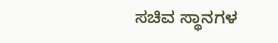ಸಚಿವ ಸ್ಥಾನಗಳ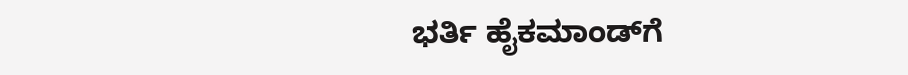ಭರ್ತಿ ಹೈಕಮಾಂಡ್‌ಗೆ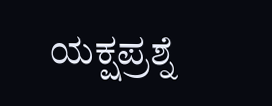ಯಕ್ಷಪ್ರಶ್ನೆ